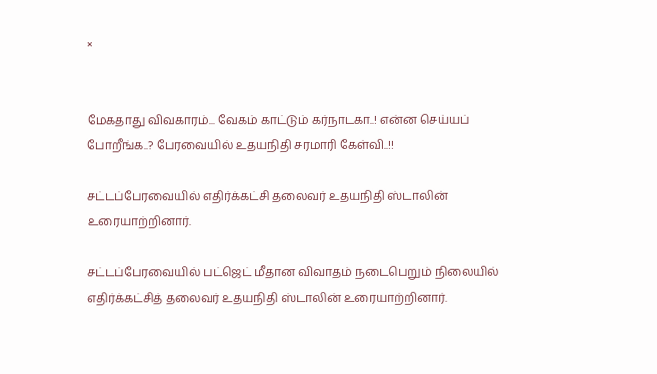×


மேகதாது விவகாரம்... வேகம் காட்டும் கர்நாடகா..! என்ன செய்யப் போறீங்க..? பேரவையில் உதயநிதி சரமாரி கேள்வி..!!

சட்டப்பேரவையில் எதிர்க்கட்சி தலைவர் உதயநிதி ஸ்டாலின் உரையாற்றினார்.

சட்டப்பேரவையில் பட்ஜெட் மீதான விவாதம் நடைபெறும் நிலையில் எதிர்க்கட்சித் தலைவர் உதயநிதி ஸ்டாலின் உரையாற்றினார்.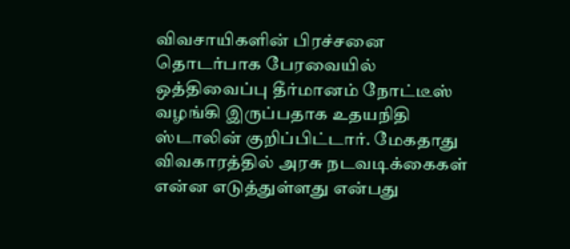விவசாயிகளின் பிரச்சனை தொடர்பாக பேரவையில் ஒத்திவைப்பு தீர்மானம் நோட்டீஸ் வழங்கி இருப்பதாக உதயநிதி ஸ்டாலின் குறிப்பிட்டார். மேகதாது விவகாரத்தில் அரசு நடவடிக்கைகள் என்ன எடுத்துள்ளது என்பது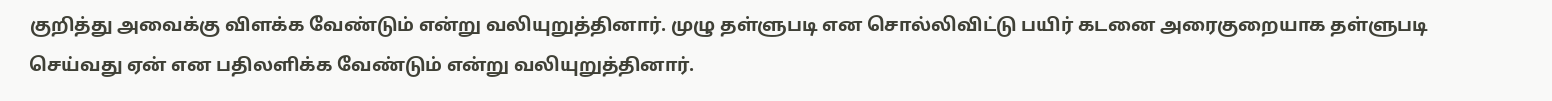குறித்து அவைக்கு விளக்க வேண்டும் என்று வலியுறுத்தினார். முழு தள்ளுபடி என சொல்லிவிட்டு பயிர் கடனை அரைகுறையாக தள்ளுபடி செய்வது ஏன் என பதிலளிக்க வேண்டும் என்று வலியுறுத்தினார்.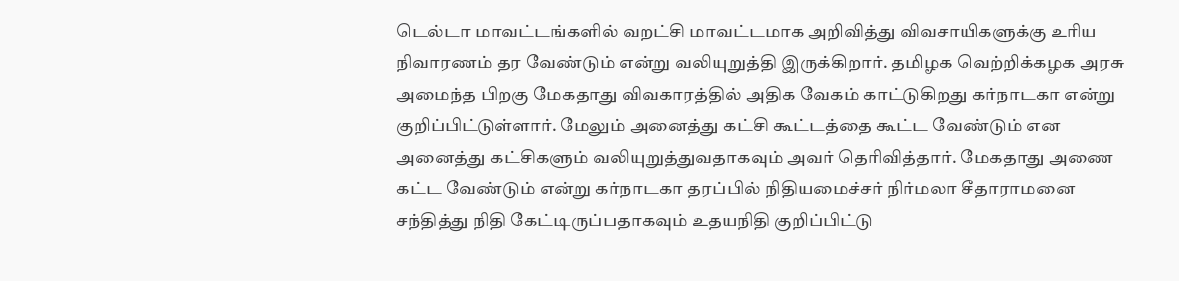டெல்டா மாவட்டங்களில் வறட்சி மாவட்டமாக அறிவித்து விவசாயிகளுக்கு உரிய நிவாரணம் தர வேண்டும் என்று வலியுறுத்தி இருக்கிறார். தமிழக வெற்றிக்கழக அரசு அமைந்த பிறகு மேகதாது விவகாரத்தில் அதிக வேகம் காட்டுகிறது கர்நாடகா என்று குறிப்பிட்டுள்ளார். மேலும் அனைத்து கட்சி கூட்டத்தை கூட்ட வேண்டும் என அனைத்து கட்சிகளும் வலியுறுத்துவதாகவும் அவர் தெரிவித்தார். மேகதாது அணை கட்ட வேண்டும் என்று கர்நாடகா தரப்பில் நிதியமைச்சர் நிர்மலா சீதாராமனை சந்தித்து நிதி கேட்டிருப்பதாகவும் உதயநிதி குறிப்பிட்டு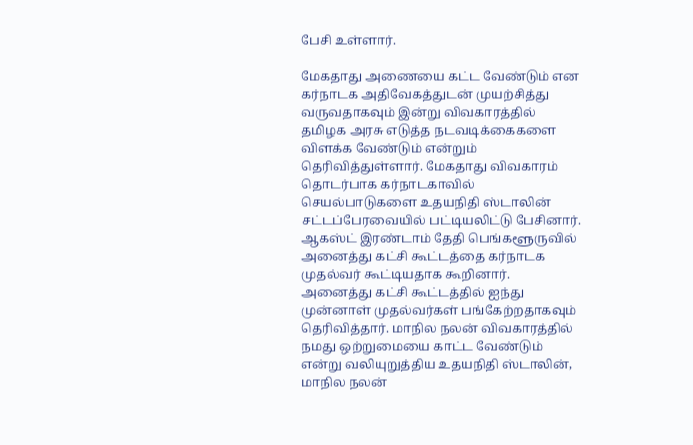பேசி உள்ளார்.

மேகதாது அணையை கட்ட வேண்டும் என கர்நாடக அதிவேகத்துடன் முயற்சித்து வருவதாகவும் இன்று விவகாரத்தில் தமிழக அரசு எடுத்த நடவடிக்கைகளை விளக்க வேண்டும் என்றும் தெரிவித்துள்ளார். மேகதாது விவகாரம் தொடர்பாக கர்நாடகாவில் செயல்பாடுகளை உதயநிதி ஸ்டாலின் சட்டப்பேரவையில் பட்டியலிட்டு பேசினார். ஆகஸ்ட் இரண்டாம் தேதி பெங்களூருவில் அனைத்து கட்சி கூட்டத்தை கர்நாடக முதல்வர் கூட்டியதாக கூறினார். அனைத்து கட்சி கூட்டத்தில் ஐந்து முன்னாள் முதல்வர்கள் பங்கேற்றதாகவும் தெரிவித்தார். மாநில நலன் விவகாரத்தில் நமது ஒற்றுமையை காட்ட வேண்டும் என்று வலியுறுத்திய உதயநிதி ஸ்டாலின், மாநில நலன்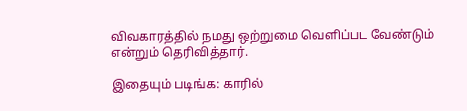விவகாரத்தில் நமது ஒற்றுமை வெளிப்பட வேண்டும் என்றும் தெரிவித்தார்.

இதையும் படிங்க: காரில்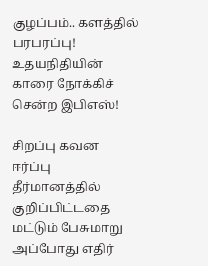குழப்பம்.. களத்தில் பரபரப்பு! உதயநிதியின் காரை நோக்கிச் சென்ற இபிஎஸ்!

சிறப்பு கவன ஈர்ப்பு தீர்மானத்தில் குறிப்பிட்டதை மட்டும் பேசுமாறு அப்போது எதிர்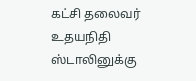கட்சி தலைவர் உதயநிதி ஸ்டாலினுக்கு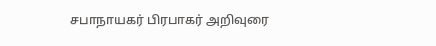சபாநாயகர் பிரபாகர் அறிவுரை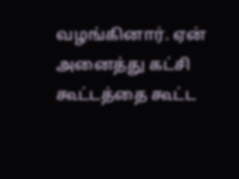வழங்கினார். ஏன் அனைத்து கட்சி கூட்டத்தை கூட்ட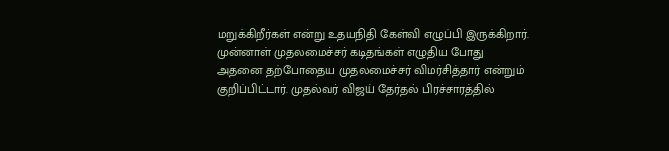மறுக்கிறீர்கள் என்று உதயநிதி கேள்வி எழுப்பி இருக்கிறார். முன்னாள் முதலமைச்சர் கடிதங்கள் எழுதிய போது அதனை தற்போதைய முதலமைச்சர் விமர்சித்தார் என்றும் குறிப்பிட்டார். முதல்வர் விஜய் தேர்தல் பிரச்சாரத்தில்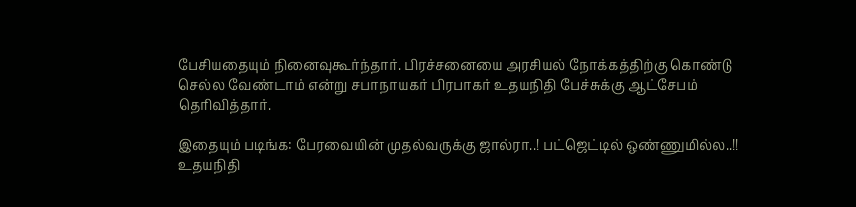பேசியதையும் நினைவுகூர்ந்தார். பிரச்சனையை அரசியல் நோக்கத்திற்கு கொண்டு செல்ல வேண்டாம் என்று சபாநாயகர் பிரபாகர் உதயநிதி பேச்சுக்கு ஆட்சேபம் தெரிவித்தார்.

இதையும் படிங்க: பேரவையின் முதல்வருக்கு ஜால்ரா..! பட்ஜெட்டில் ஒண்ணுமில்ல..!! உதயநிதி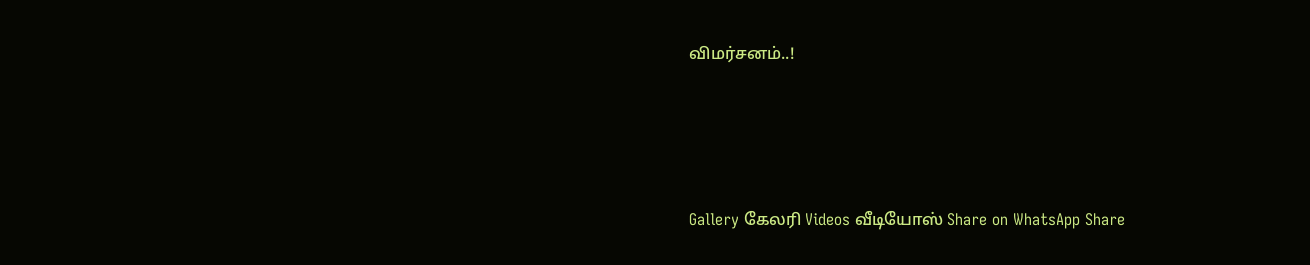விமர்சனம்..!




Gallery கேலரி Videos வீடியோஸ் Share on WhatsApp Share